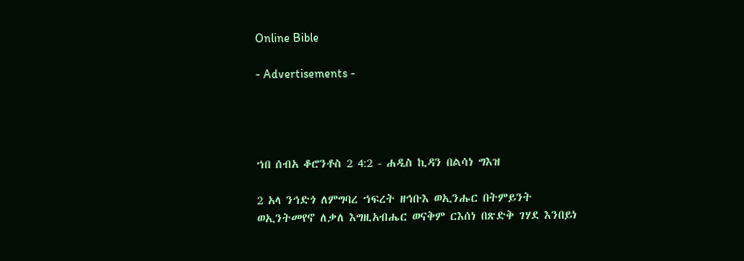Online Bible

- Advertisements -




ኀበ ሰብአ ቆሮንቶስ 2 4:2 - ሐዲስ ኪዳን በልሳነ ግእዝ

2 አላ ንኅድጎ ለምግባረ ኀፍረት ዘኅቡእ ወኢንሑር በትምይንት ወኢንትመየኖ ለቃለ እግዚአብሔር ወናቅም ርእሰነ በጽድቅ ገሃደ እንበይነ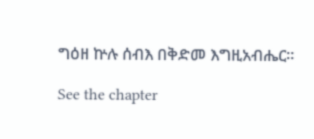ግዕዘ ኵሉ ሰብእ በቅድመ እግዚአብሔር።

See the chapter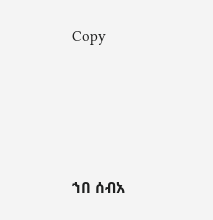Copy




ኀበ ሰብአ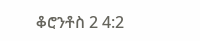ቆሮንቶስ 2 4:2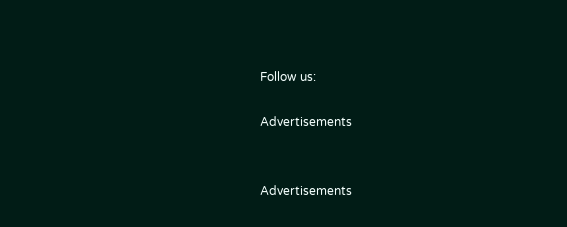Follow us:

Advertisements


Advertisements